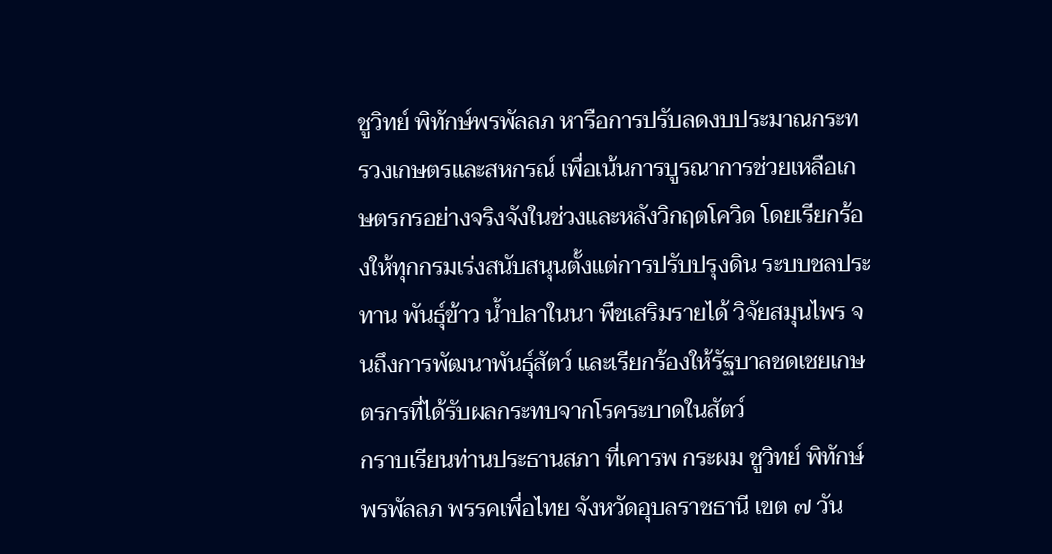ชูวิทย์ พิทักษ์พรพัลลภ หารือการปรับลดงบประมาณกระทรวงเกษตรและสหกรณ์ เพื่อเน้นการบูรณาการช่วยเหลือเกษตรกรอย่างจริงจังในช่วงและหลังวิกฤตโควิด โดยเรียกร้องให้ทุกกรมเร่งสนับสนุนตั้งแต่การปรับปรุงดิน ระบบชลประทาน พันธุ์ข้าว น้ำปลาในนา พืชเสริมรายได้ วิจัยสมุนไพร จนถึงการพัฒนาพันธุ์สัตว์ และเรียกร้องให้รัฐบาลชดเชยเกษตรกรที่ได้รับผลกระทบจากโรคระบาดในสัตว์
กราบเรียนท่านประธานสภา ที่เคารพ กระผม ชูวิทย์ พิทักษ์พรพัลลภ พรรคเพื่อไทย จังหวัดอุบลราชธานี เขต ๗ วัน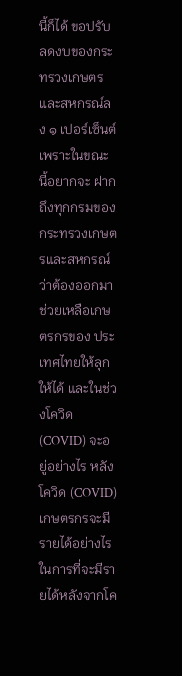นี้ก็ได้ ขอปรับลดงบของกระทรวงเกษตรและสหกรณ์ลง ๑ เปอร์เซ็นต์ เพราะในขณะนี้อยากจะ ฝากถึงทุกกรมของกระทรวงเกษตรและสหกรณ์ว่าต้องออกมาช่วยเหลือเกษตรกรของ ประเทศไทยให้ลุกให้ได้ และในช่วงโควิด (COVID) จะอยู่อย่างไร หลังโควิด (COVID) เกษตรกรจะมีรายได้อย่างไรในการที่จะมีรายได้หลังจากโค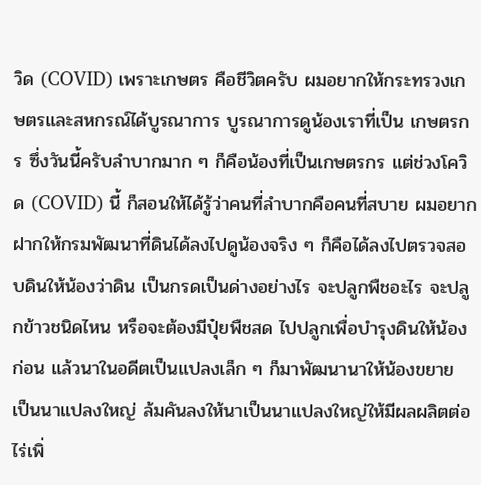วิด (COVID) เพราะเกษตร คือชีวิตครับ ผมอยากให้กระทรวงเกษตรและสหกรณ์ได้บูรณาการ บูรณาการดูน้องเราที่เป็น เกษตรกร ซึ่งวันนี้ครับลำบากมาก ๆ ก็คือน้องที่เป็นเกษตรกร แต่ช่วงโควิด (COVID) นี้ ก็สอนให้ได้รู้ว่าคนที่ลำบากคือคนที่สบาย ผมอยากฝากให้กรมพัฒนาที่ดินได้ลงไปดูน้องจริง ๆ ก็คือได้ลงไปตรวจสอบดินให้น้องว่าดิน เป็นกรดเป็นด่างอย่างไร จะปลูกพืชอะไร จะปลูกข้าวชนิดไหน หรือจะต้องมีปุ๋ยพืชสด ไปปลูกเพื่อบำรุงดินให้น้องก่อน แล้วนาในอดีตเป็นแปลงเล็ก ๆ ก็มาพัฒนานาให้น้องขยาย เป็นนาแปลงใหญ่ ล้มคันลงให้นาเป็นนาแปลงใหญ่ให้มีผลผลิตต่อไร่เพิ่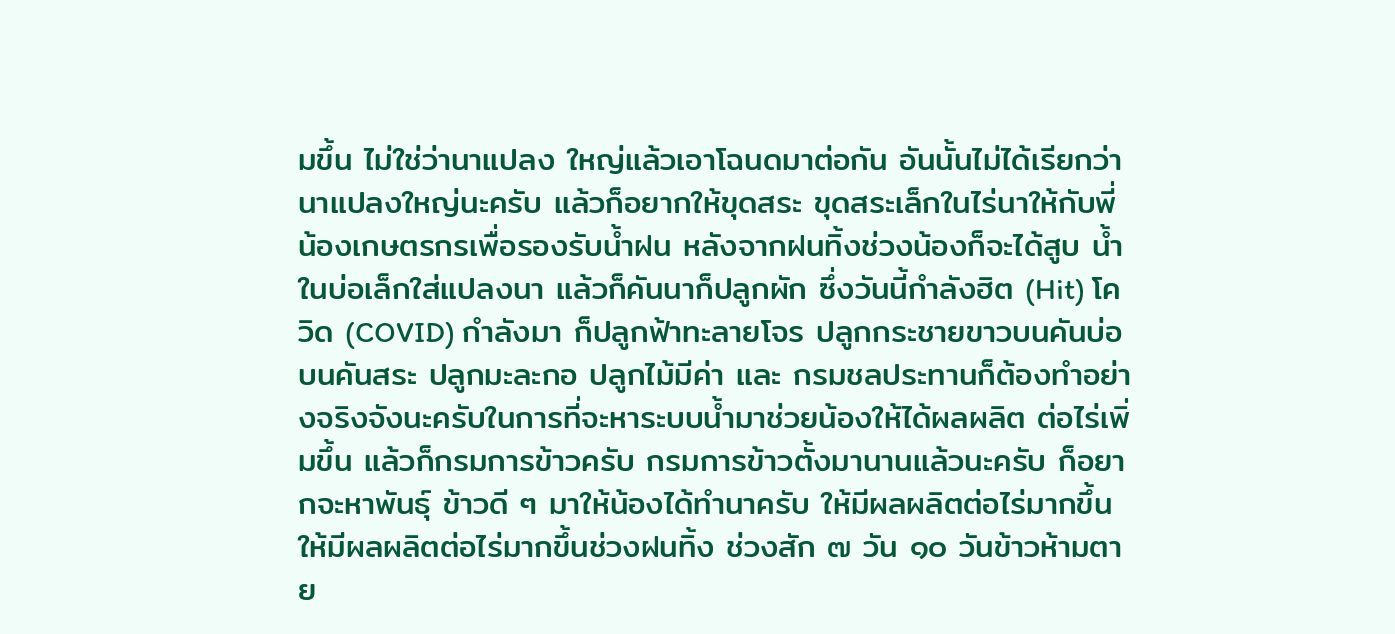มขึ้น ไม่ใช่ว่านาแปลง ใหญ่แล้วเอาโฉนดมาต่อกัน อันนั้นไม่ได้เรียกว่านาแปลงใหญ่นะครับ แล้วก็อยากให้ขุดสระ ขุดสระเล็กในไร่นาให้กับพี่น้องเกษตรกรเพื่อรองรับน้ำฝน หลังจากฝนทิ้งช่วงน้องก็จะได้สูบ น้ำในบ่อเล็กใส่แปลงนา แล้วก็คันนาก็ปลูกผัก ซึ่งวันนี้กำลังฮิต (Hit) โควิด (COVID) กำลังมา ก็ปลูกฟ้าทะลายโจร ปลูกกระชายขาวบนคันบ่อ บนคันสระ ปลูกมะละกอ ปลูกไม้มีค่า และ กรมชลประทานก็ต้องทำอย่างจริงจังนะครับในการที่จะหาระบบน้ำมาช่วยน้องให้ได้ผลผลิต ต่อไร่เพิ่มขึ้น แล้วก็กรมการข้าวครับ กรมการข้าวตั้งมานานแล้วนะครับ ก็อยากจะหาพันธุ์ ข้าวดี ๆ มาให้น้องได้ทำนาครับ ให้มีผลผลิตต่อไร่มากขึ้น ให้มีผลผลิตต่อไร่มากขึ้นช่วงฝนทิ้ง ช่วงสัก ๗ วัน ๑๐ วันข้าวห้ามตาย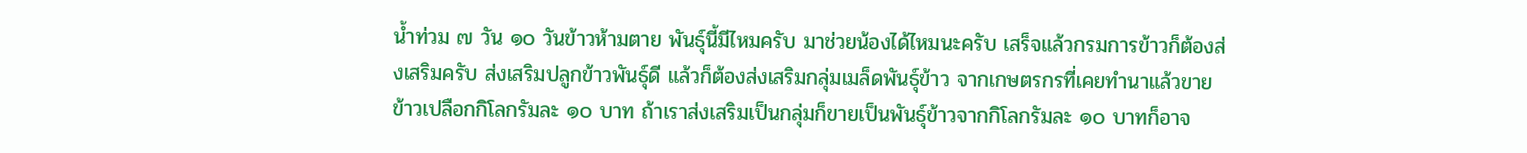น้ำท่วม ๗ วัน ๑๐ วันข้าวห้ามตาย พันธุ์นี้มีไหมครับ มาช่วยน้องได้ไหมนะครับ เสร็จแล้วกรมการข้าวก็ต้องส่งเสริมครับ ส่งเสริมปลูกข้าวพันธุ์ดี แล้วก็ต้องส่งเสริมกลุ่มเมล็ดพันธุ์ข้าว จากเกษตรกรที่เคยทำนาแล้วขายข้าวเปลือกกิโลกรัมละ ๑๐ บาท ถ้าเราส่งเสริมเป็นกลุ่มก็ขายเป็นพันธุ์ข้าวจากกิโลกรัมละ ๑๐ บาทก็อาจ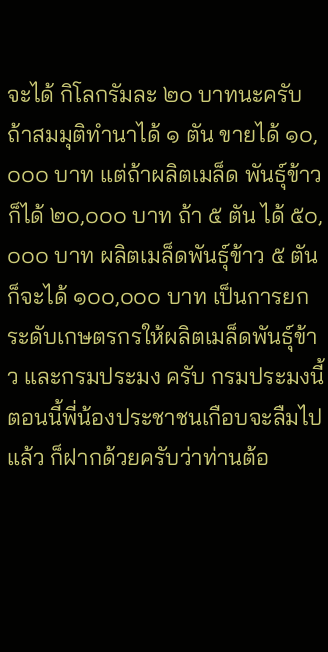จะได้ กิโลกรัมละ ๒๐ บาทนะครับ ถ้าสมมุติทำนาได้ ๑ ตัน ขายได้ ๑๐,๐๐๐ บาท แต่ถ้าผลิตเมล็ด พันธุ์ข้าวก็ได้ ๒๐,๐๐๐ บาท ถ้า ๕ ตัน ได้ ๕๐,๐๐๐ บาท ผลิตเมล็ดพันธุ์ข้าว ๕ ตัน ก็จะได้ ๑๐๐,๐๐๐ บาท เป็นการยกระดับเกษตรกรให้ผลิตเมล็ดพันธุ์ข้าว และกรมประมง ครับ กรมประมงนี้ตอนนี้พี่น้องประชาชนเกือบจะลืมไปแล้ว ก็ฝากด้วยครับว่าท่านต้อ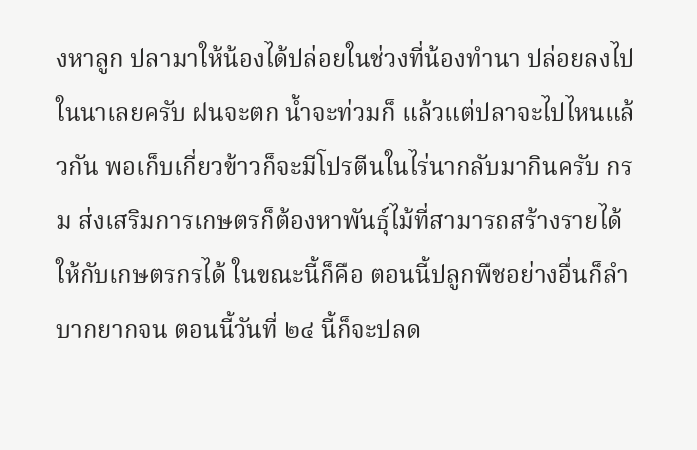งหาลูก ปลามาให้น้องได้ปล่อยในช่วงที่น้องทำนา ปล่อยลงไปในนาเลยครับ ฝนจะตก น้ำจะท่วมก็ แล้วแต่ปลาจะไปไหนแล้วกัน พอเก็บเกี่ยวข้าวก็จะมีโปรตีนในไร่นากลับมากินครับ กรม ส่งเสริมการเกษตรก็ต้องหาพันธุ์ไม้ที่สามารถสร้างรายได้ให้กับเกษตรกรได้ ในขณะนี้ก็คือ ตอนนี้ปลูกพืชอย่างอื่นก็ลำบากยากจน ตอนนี้วันที่ ๒๔ นี้ก็จะปลด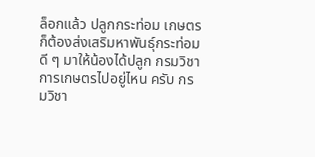ล็อกแล้ว ปลูกกระท่อม เกษตรก็ต้องส่งเสริมหาพันธุ์กระท่อมดี ๆ มาให้น้องได้ปลูก กรมวิชาการเกษตรไปอยู่ไหน ครับ กรมวิชา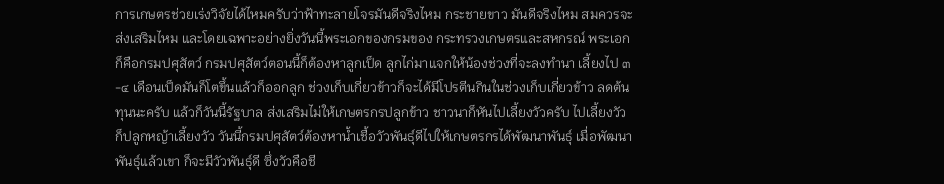การเกษตรช่วยเร่งวิจัยได้ไหมครับว่าฟ้าทะลายโจรมันดีจริงไหม กระชายขาว มันดีจริงไหม สมควรจะส่งเสริมไหม และโดยเฉพาะอย่างยิ่งวันนี้พระเอกของกรมของ กระทรวงเกษตรและสหกรณ์ พระเอกก็คือกรมปศุสัตว์ กรมปศุสัตว์ตอนนี้ก็ต้องหาลูกเป็ด ลูกไก่มาแจกให้น้องช่วงที่จะลงทำนา เลี้ยงไป ๓-๔ เดือนเป็ดมันก็โตขึ้นแล้วก็ออกลูก ช่วงเก็บเกี่ยวข้าวก็จะได้มีโปรตีนกินในช่วงเก็บเกี่ยวข้าว ลดต้นทุนนะครับ แล้วก็วันนี้รัฐบาล ส่งเสริมไม่ให้เกษตรกรปลูกข้าว ชาวนาก็หันไปเลี้ยงวัวครับ ไปเลี้ยงวัวก็ปลูกหญ้าเลี้ยงวัว วันนี้กรมปศุสัตว์ต้องหาน้ำเชื้อวัวพันธุ์ดีไปให้เกษตรกรได้พัฒนาพันธุ์ เมื่อพัฒนาพันธุ์แล้วเขา ก็จะมีวัวพันธุ์ดี ซึ่งวัวคือชี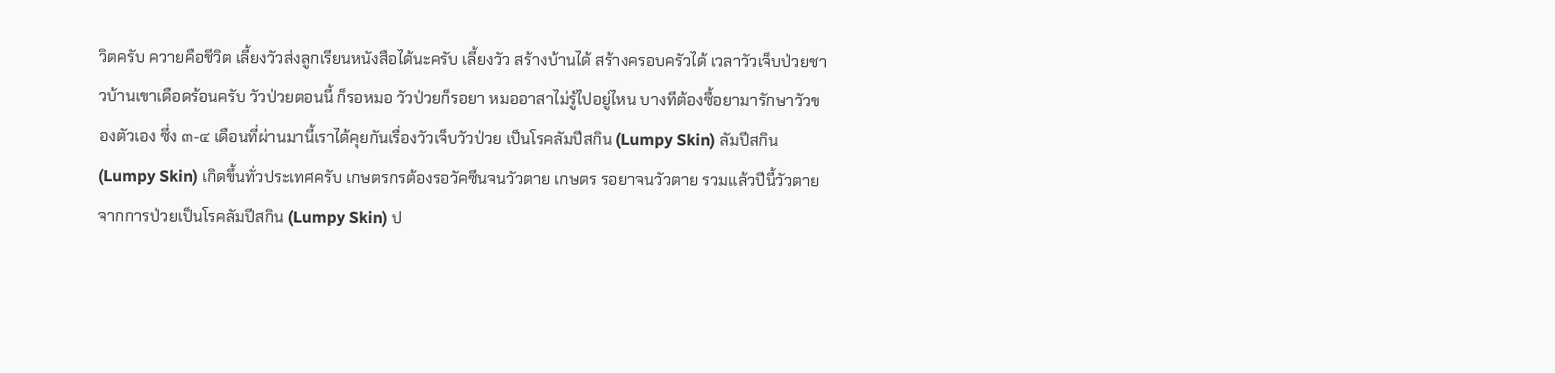วิตครับ ควายคือชีวิต เลี้ยงวัวส่งลูกเรียนหนังสือได้นะครับ เลี้ยงวัว สร้างบ้านได้ สร้างครอบครัวได้ เวลาวัวเจ็บป่วยชาวบ้านเขาเดือดร้อนครับ วัวป่วยตอนนี้ ก็รอหมอ วัวป่วยก็รอยา หมออาสาไม่รู้ไปอยู่ไหน บางทีต้องซื้อยามารักษาวัวของตัวเอง ซึ่ง ๓-๔ เดือนที่ผ่านมานี้เราได้คุยกันเรื่องวัวเจ็บวัวป่วย เป็นโรคลัมปีสกิน (Lumpy Skin) ลัมปีสกิน (Lumpy Skin) เกิดขึ้นทั่วประเทศครับ เกษตรกรต้องรอวัคซีนจนวัวตาย เกษตร รอยาจนวัวตาย รวมแล้วปีนี้วัวตายจากการป่วยเป็นโรคลัมปีสกิน (Lumpy Skin) ป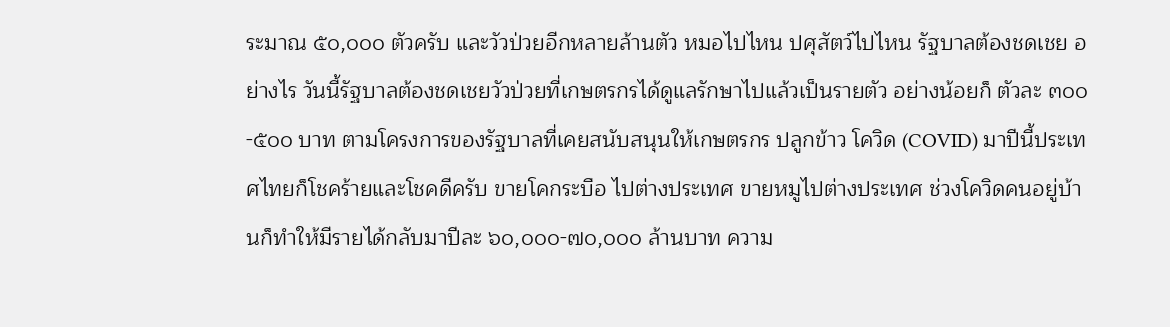ระมาณ ๕๐,๐๐๐ ตัวครับ และวัวป่วยอีกหลายล้านตัว หมอไปไหน ปศุสัตว์ไปไหน รัฐบาลต้องชดเชย อย่างไร วันนี้รัฐบาลต้องชดเชยวัวป่วยที่เกษตรกรได้ดูแลรักษาไปแล้วเป็นรายตัว อย่างน้อยก็ ตัวละ ๓๐๐-๕๐๐ บาท ตามโครงการของรัฐบาลที่เคยสนับสนุนให้เกษตรกร ปลูกข้าว โควิด (COVID) มาปีนี้ประเทศไทยก็โชคร้ายและโชคดีครับ ขายโคกระบือ ไปต่างประเทศ ขายหมูไปต่างประเทศ ช่วงโควิดคนอยู่บ้านก็ทำให้มีรายได้กลับมาปีละ ๖๐,๐๐๐-๗๐,๐๐๐ ล้านบาท ความ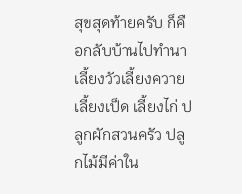สุขสุดท้ายครับ ก็คือกลับบ้านไปทำนา เลี้ยงวัวเลี้ยงควาย เลี้ยงเป็ด เลี้ยงไก่ ปลูกผักสวนครัว ปลูกไม้มีค่าใน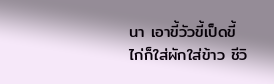นา เอาขี้วัวขี้เป็ดขี้ไก่ก็ใส่ผักใส่ข้าว ชีวิ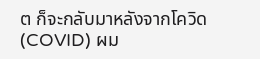ต ก็จะกลับมาหลังจากโควิด (COVID) ผม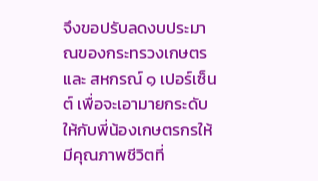จึงขอปรับลดงบประมาณของกระทรวงเกษตรและ สหกรณ์ ๑ เปอร์เซ็นต์ เพื่อจะเอามายกระดับให้กับพี่น้องเกษตรกรให้มีคุณภาพชีวิตที่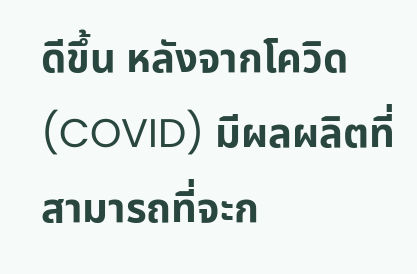ดีขึ้น หลังจากโควิด (COVID) มีผลผลิตที่สามารถที่จะก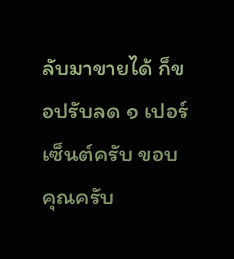ลับมาขายได้ ก็ขอปรับลด ๑ เปอร์เซ็นต์ครับ ขอบคุณครับ